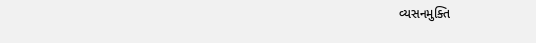વ્યસનમુક્તિ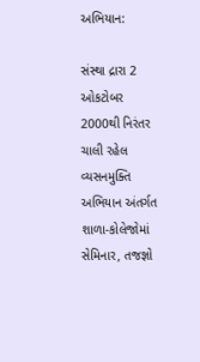અભિયાન:

સંસ્થા દ્રારા 2 ઓકટોબર 2000થી નિરંતર ચાલી રહેલ વ્યસનમુક્તિ અભિયાન અંતર્ગત શાળા-કોલેજોમાં સેમિનાર, તજજ્ઞો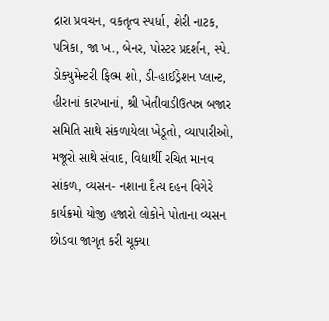દ્રારા પ્રવચન, વકતૃત્વ સ્પર્ધા, શેરી નાટક, પત્રિકા, જા ખ., બેનર, પોસ્ટર પ્રદર્શન, સ્પે. ડોક્યુમેન્ટરી ફિલ્મ શો, ડી-હાઈડ્રેશન પ્લાન્ટ, હીરાનાં કારખાનાં, શ્રી ખેતીવાડીઉત્પન્ન બજાર સમિતિ સાથે સંકળાયેલા ખેડૂતો, વ્યાપારીઓ, મજૂરો સાથે સંવાદ, વિદ્યાર્થી રચિત માનવ સાંકળ, વ્યસન- નશાના દૈત્ય દહન વિગેરે કાર્યક્રમો યોજી હજારો લોકોને પોતાના વ્યસન છોડવા જાગૃત કરી ચૂક્યા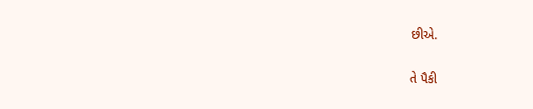છીએ.

તે પૈકી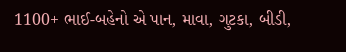1100+ ભાઈ-બહેનો એ પાન, માવા, ગુટકા, બીડી,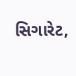સિગારેટ,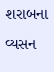શરાબના વ્યસન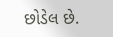છોડેલ છે.